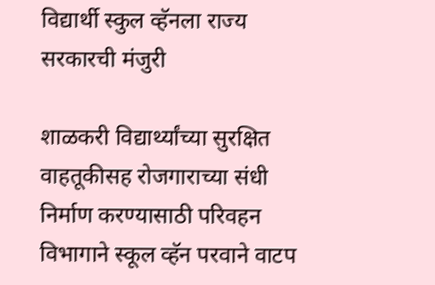विद्यार्थी स्कुल व्हॅनला राज्य सरकारची मंजुरी

शाळकरी विद्यार्थ्यांच्या सुरक्षित वाहतूकीसह रोजगाराच्या संधी निर्माण करण्यासाठी परिवहन विभागाने स्कूल व्हॅन परवाने वाटप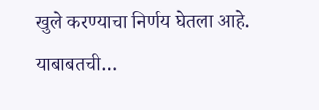खुले करण्याचा निर्णय घेतला आहे. याबाबतची…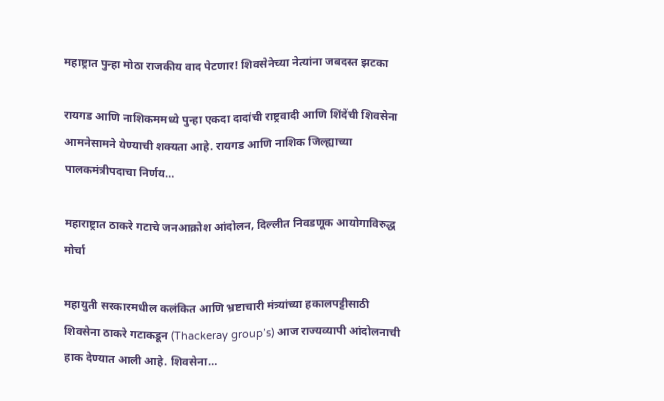महाष्ट्रात पुन्हा मोठा राजकीय वाद पेटणार! शिवसेनेच्या नेत्यांना जबदस्त झटका

रायगड आणि नाशिकममध्ये पुन्हा एकदा दादांची राष्ट्रवादी आणि शिंदेंची शिवसेना आमनेसामने येण्याची शक्यता आहे. रायगड आणि नाशिक जिल्ह्याच्या पालकमंत्रीपदाचा निर्णय…

महाराष्ट्रात ठाकरे गटाचे जनआक्रोश आंदोलन, दिल्लीत निवडणूक आयोगाविरुद्ध मोर्चा

महायुती सरकारमधील कलंकित आणि भ्रष्टाचारी मंत्र्यांच्या हकालपट्टीसाठी शिवसेना ठाकरे गटाकडून (Thackeray group’s) आज राज्यव्यापी आंदोलनाची हाक देण्यात आली आहे. शिवसेना…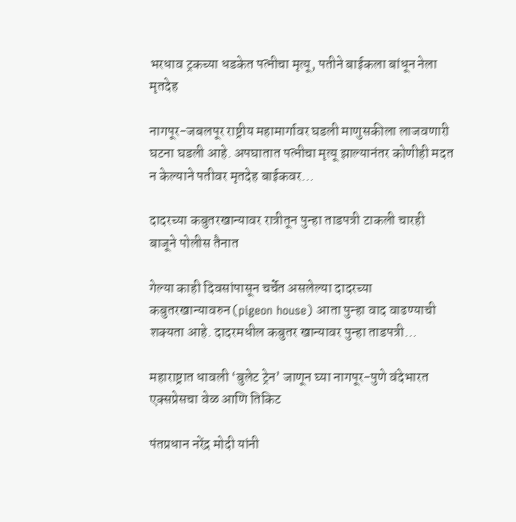भरधाव ट्रकच्या धडकेत पत्नीचा मृत्यू, पतीने बाईकला बांधून नेला मृतदेह

नागपूर-जबलपूर राष्ट्रीय महामार्गावर घडली माणुसकीला लाजवणारी घटना घडली आहे. अपघातात पत्नीचा मृत्यू झाल्यानंतर कोणीही मदत न केल्याने पतीवर मृतदेह बाईकवर…

दादरच्या कबुतरखान्यावर रात्रीतून पुन्हा ताडपत्री टाकली चारही बाजूने पोलीस तैनात

गेल्या काही दिवसांपासून चर्चेत असलेल्या दादरच्या कबुतरखान्यावरुन (pigeon house) आता पुन्हा वाद वाढण्याची शक्यता आहे. दादरमधील कबुतर खान्यावर पुन्हा ताडपत्री…

महाराष्ट्रात धावली ‘बुलेट ट्रेन’ जाणून घ्या नागपूर-पुणे वंदेभारत एक्सप्रेसचा वेळ आणि तिकिट

पंतप्रधान नरेंद्र मोदी यांनी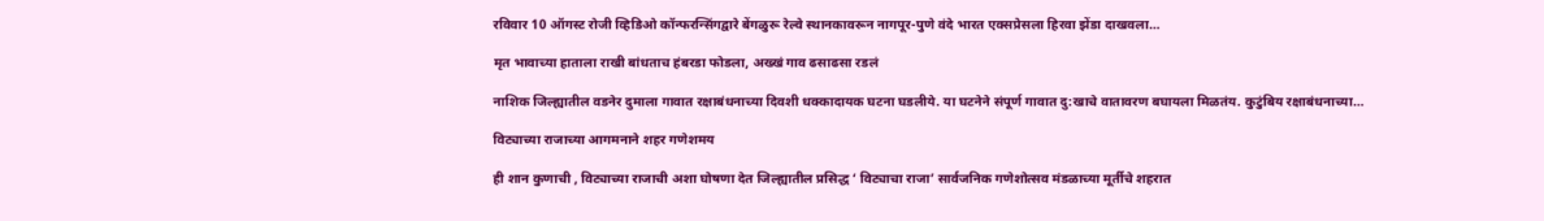रविवार 10 ऑगस्ट रोजी व्हिडिओ कॉन्फरन्सिंगद्वारे बेंगळुरू रेल्वे स्थानकावरून नागपूर-पुणे वंदे भारत एक्सप्रेसला हिरवा झेंडा दाखवला…

मृत भावाच्या हाताला राखी बांधताच हंबरडा फोडला, अख्खं गाव ढसाढसा रडलं

नाशिक जिल्ह्यातील वडनेर दुमाला गावात रक्षाबंधनाच्या दिवशी धक्कादायक घटना घडलीये. या घटनेने संपूर्ण गावात दु:खाचे वातावरण बघायला मिळतंय. कुटुंबिय रक्षाबंधनाच्या…

विट्याच्या राजाच्या आगमनाने शहर गणेशमय

ही शान कुणाची , विट्याच्या राजाची अशा घोषणा देत जिल्ह्यातील प्रसिद्ध ‘ विट्याचा राजा’ सार्वजनिक गणेशोत्सव मंडळाच्या मूर्तीचे शहरात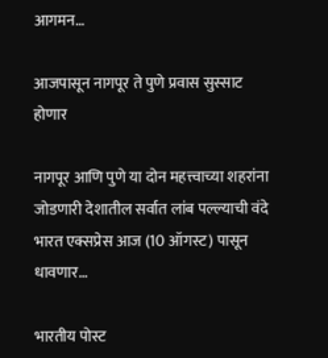आगमन…

आजपासून नागपूर ते पुणे प्रवास सुस्साट होणार

नागपूर आणि पुणे या दोन महत्त्वाच्या शहरांना जोडणारी देशातील सर्वात लांब पल्ल्याची वंदे भारत एक्सप्रेस आज (10 ऑगस्ट) पासून धावणार…

भारतीय पोस्ट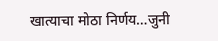खात्याचा मोठा निर्णय…जुनी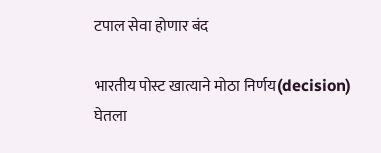टपाल सेवा होणार बंद

भारतीय पोस्ट खात्याने मोठा निर्णय(decision) घेतला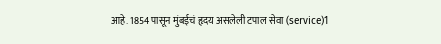आहे. 1854 पासून मुंबईचं हृदय असलेली टपाल सेवा (service)1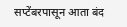सप्टेंबरपासून आता बंद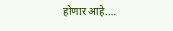होणार आहे.…